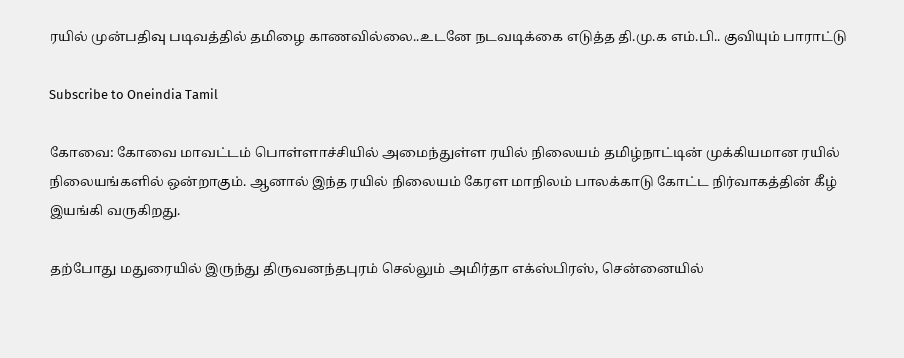ரயில் முன்பதிவு படிவத்தில் தமிழை காணவில்லை..உடனே நடவடிக்கை எடுத்த தி.மு.க எம்.பி.. குவியும் பாராட்டு

Subscribe to Oneindia Tamil

கோவை: கோவை மாவட்டம் பொள்ளாச்சியில் அமைந்துள்ள ரயில் நிலையம் தமிழ்நாட்டின் முக்கியமான ரயில் நிலையங்களில் ஒன்றாகும். ஆனால் இந்த ரயில் நிலையம் கேரள மாநிலம் பாலக்காடு கோட்ட நிர்வாகத்தின் கீழ் இயங்கி வருகிறது.

தற்போது மதுரையில் இருந்து திருவனந்தபுரம் செல்லும் அமிர்தா எக்ஸ்பிரஸ், சென்னையில்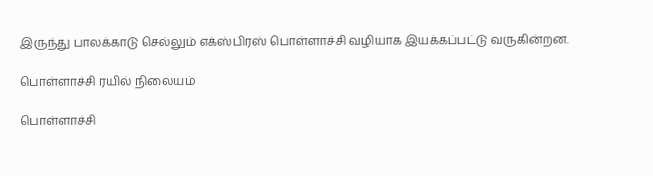இருந்து பாலக்காடு செல்லும் எக்ஸ்பிரஸ் பொள்ளாச்சி வழியாக இயக்கப்பட்டு வருகின்றன.

பொள்ளாச்சி ரயில் நிலையம்

பொள்ளாச்சி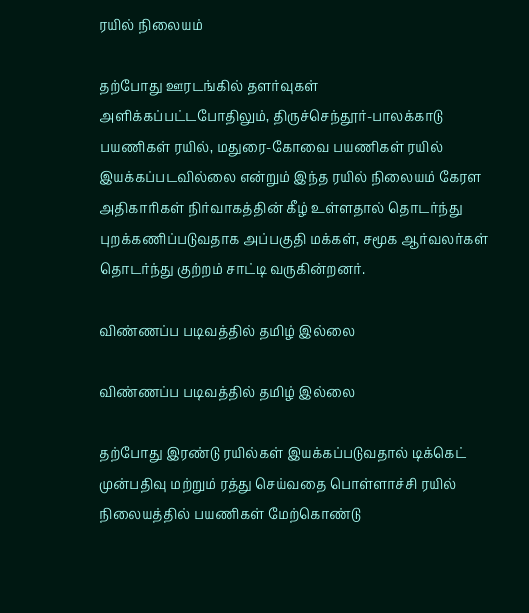ரயில் நிலையம்

தற்போது ஊரடங்கில் தளர்வுகள் அளிக்கப்பட்டபோதிலும், திருச்செந்தூர்-பாலக்காடு பயணிகள் ரயில், மதுரை-கோவை பயணிகள் ரயில் இயக்கப்படவில்லை என்றும் இந்த ரயில் நிலையம் கேரள அதிகாரிகள் நிர்வாகத்தின் கீழ் உள்ளதால் தொடர்ந்து புறக்கணிப்படுவதாக அப்பகுதி மக்கள், சமூக ஆர்வலர்கள் தொடர்ந்து குற்றம் சாட்டி வருகின்றனர்.

விண்ணப்ப படிவத்தில் தமிழ் இல்லை

விண்ணப்ப படிவத்தில் தமிழ் இல்லை

தற்போது இரண்டு ரயில்கள் இயக்கப்படுவதால் டிக்கெட் முன்பதிவு மற்றும் ரத்து செய்வதை பொள்ளாச்சி ரயில் நிலையத்தில் பயணிகள் மேற்கொண்டு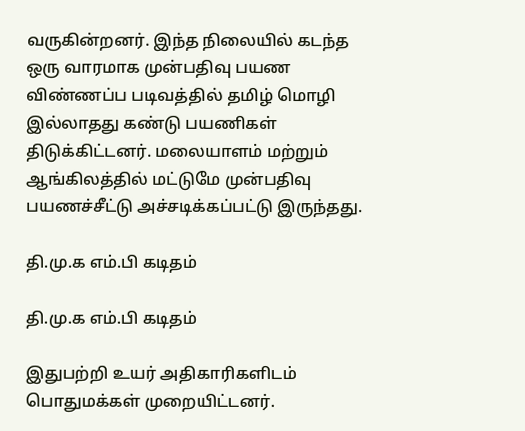வருகின்றனர். இந்த நிலையில் கடந்த ஒரு வாரமாக முன்பதிவு பயண விண்ணப்ப படிவத்தில் தமிழ் மொழி இல்லாதது கண்டு பயணிகள் திடுக்கிட்டனர். மலையாளம் மற்றும் ஆங்கிலத்தில் மட்டுமே முன்பதிவு பயணச்சீட்டு அச்சடிக்கப்பட்டு இருந்தது.

தி.மு.க எம்.பி கடிதம்

தி.மு.க எம்.பி கடிதம்

இதுபற்றி உயர் அதிகாரிகளிடம் பொதுமக்கள் முறையிட்டனர்.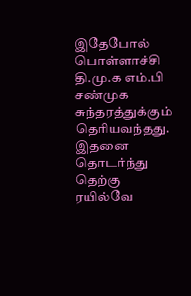இதேபோல் பொள்ளாச்சி தி.மு.க எம்.பி சண்முக சுந்தரத்துக்கும் தெரியவந்தது. இதனை தொடர்ந்து தெற்கு ரயில்வே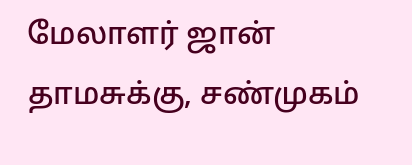மேலாளர் ஜான் தாமசுக்கு, சண்முகம்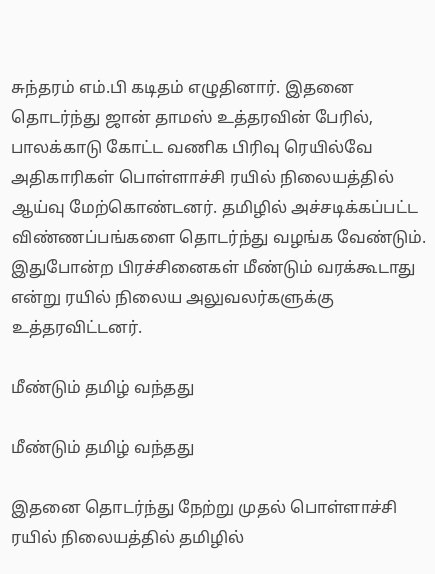சுந்தரம் எம்.பி கடிதம் எழுதினார். இதனை தொடர்ந்து ஜான் தாமஸ் உத்தரவின் பேரில், பாலக்காடு கோட்ட வணிக பிரிவு ரெயில்வே அதிகாரிகள் பொள்ளாச்சி ரயில் நிலையத்தில் ஆய்வு மேற்கொண்டனர். தமிழில் அச்சடிக்கப்பட்ட விண்ணப்பங்களை தொடர்ந்து வழங்க வேண்டும். இதுபோன்ற பிரச்சினைகள் மீண்டும் வரக்கூடாது என்று ரயில் நிலைய அலுவலர்களுக்கு உத்தரவிட்டனர்.

மீண்டும் தமிழ் வந்தது

மீண்டும் தமிழ் வந்தது

இதனை தொடர்ந்து நேற்று முதல் பொள்ளாச்சி ரயில் நிலையத்தில் தமிழில்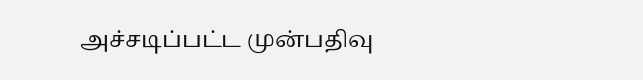அச்சடிப்பட்ட முன்பதிவு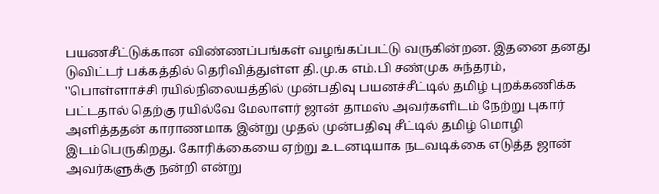பயணசீட்டுக்கான விண்ணப்பங்கள் வழங்கப்பட்டு வருகின்றன. இதனை தனது டுவிட்டர் பக்கத்தில் தெரிவித்துள்ள தி.மு.க எம்.பி சண்முக சுந்தரம், ''பொள்ளாச்சி ரயில்நிலையத்தில் முன்பதிவு பயனச்சீட்டில் தமிழ் புறக்கணிக்க பட்டதால் தெற்கு ரயில்வே மேலாளர் ஜான் தாமஸ் அவர்களிடம் நேற்று புகார் அளித்ததன் காராணமாக இன்று முதல் முன்பதிவு சீட்டில் தமிழ் மொழி இடம்பெருகிறது. கோரிக்கையை ஏற்று உடனடியாக நடவடிக்கை எடுத்த ஜான் அவர்களுக்கு நன்றி என்று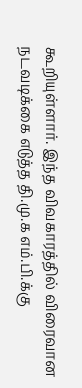கூறியுள்ளார். இந்த விவகாரத்தில் விரைவான நடவடிக்கை எடுத்த தி.மு.க எம்.பி.க்கு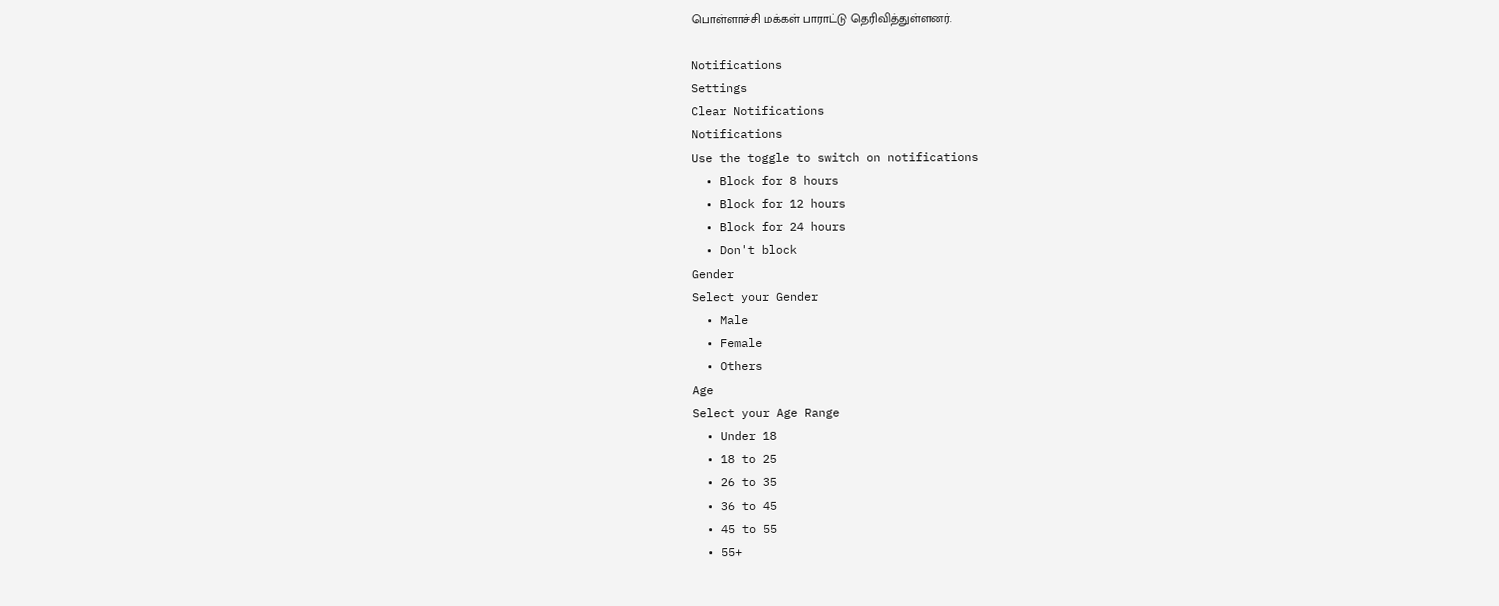பொள்ளாச்சி மக்கள் பாராட்டு தெரிவித்துள்ளனர்.

Notifications
Settings
Clear Notifications
Notifications
Use the toggle to switch on notifications
  • Block for 8 hours
  • Block for 12 hours
  • Block for 24 hours
  • Don't block
Gender
Select your Gender
  • Male
  • Female
  • Others
Age
Select your Age Range
  • Under 18
  • 18 to 25
  • 26 to 35
  • 36 to 45
  • 45 to 55
  • 55+